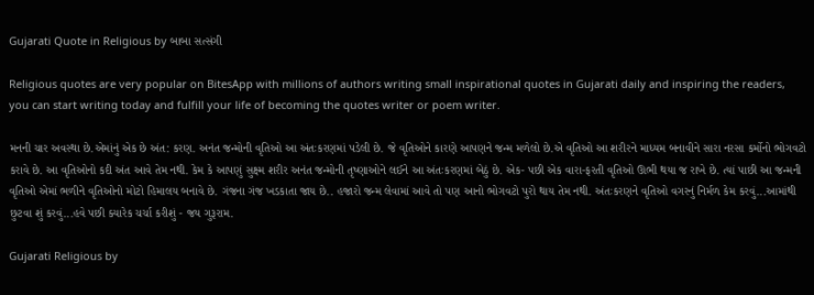Gujarati Quote in Religious by બાબા સત્સંગી

Religious quotes are very popular on BitesApp with millions of authors writing small inspirational quotes in Gujarati daily and inspiring the readers, you can start writing today and fulfill your life of becoming the quotes writer or poem writer.

મનની ચાર અવસ્થા છે.એમાંનું એક છે અંત: કરણ. અનંત જન્મોની વૃતિઓ આ અંતઃકરણમાં પડેલી છે. જે વૃતિઓને કારણે આપણને જન્મ મળેલો છે.એ વૃતિઓ આ શરીરને માધ્યમ બનાવીને સારા નરસા કર્મોનો ભોગવટો કરાવે છે. આ વૃતિઓનો કદી અંત આવે તેમ નથી. કેમ કે આપણું સુક્ષ્મ શરીર અનંત જન્મોની તૃષ્ણાઓને લઈને આ અંતઃકરણમાં બેઠું છે. એક- પછી એક વારા-ફરતી વૃતિઓ ઊભી થયા જ રાખે છે. ત્યાં પાછી આ જન્મની વૃતિઓ એમાં ભળીને વૃતિઓનો મોટો હિમાલય બનાવે છે. ગંજના ગંજ ખડકાતા જાય છે.. હજારો જન્મ લેવામાં આવે તો પણ આનો ભોગવટો પુરો થાય તેમ નથી. અંતઃકરણને વૃતિઓ વગરનું નિર્મળ કેમ કરવું...આમાંથી છુટવા શું કરવું...હવે પછી ક્યારેક ચર્ચા કરીશું - જય ગુરૂરામ.

Gujarati Religious by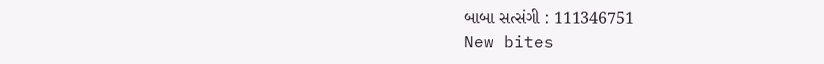બાબા સત્સંગી : 111346751
New bites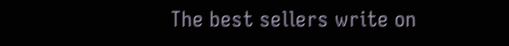The best sellers write on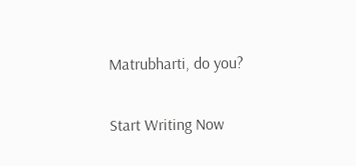Matrubharti, do you?

Start Writing Now